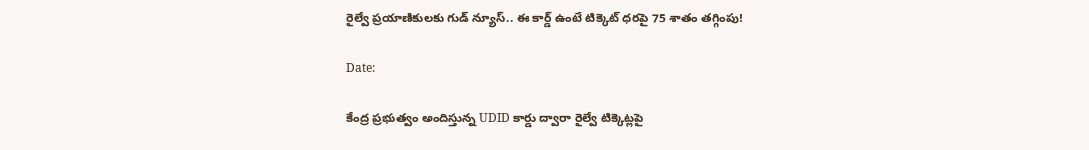రైల్వే ప్రయాణికులకు గుడ్ న్యూస్.. ఈ కార్డ్ ఉంటే టిక్కెట్ ధరపై 75 శాతం తగ్గింపు!

Date:

కేంద్ర ప్రభుత్వం అందిస్తున్న UDID కార్డు ద్వారా రైల్వే టిక్కెట్లపై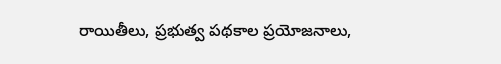రాయితీలు, ప్రభుత్వ పథకాల ప్రయోజనాలు,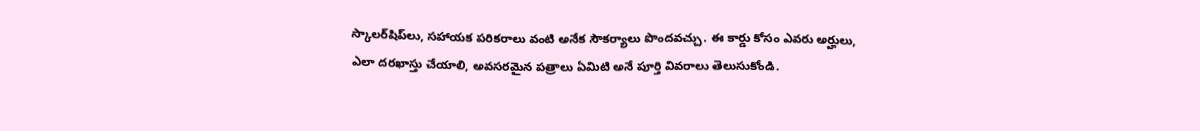స్కాలర్‌షిప్‌లు, సహాయక పరికరాలు వంటి అనేక సౌకర్యాలు పొందవచ్చు. ఈ కార్డు కోసం ఎవరు అర్హులు, ఎలా దరఖాస్తు చేయాలి, అవసరమైన పత్రాలు ఏమిటి అనే పూర్తి వివరాలు తెలుసుకోండి.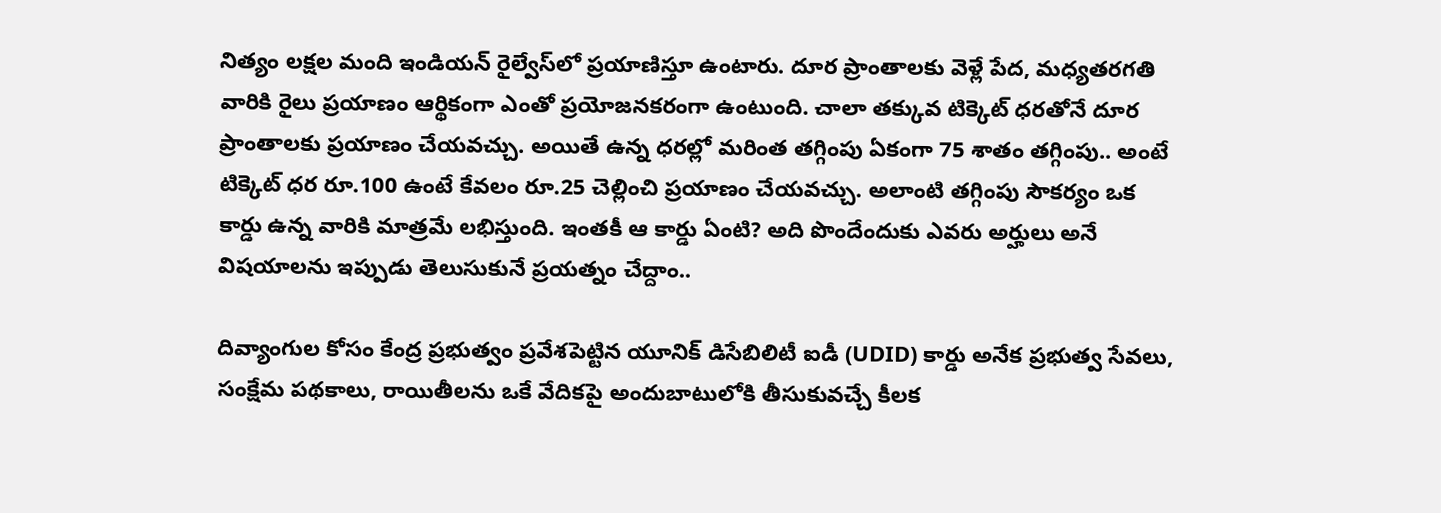నిత్యం లక్షల మంది ఇండియన్ రైల్వేస్‌లో ప్రయాణిస్తూ ఉంటారు. దూర ప్రాంతాలకు వెళ్లే పేద, మధ్యతరగతి వారికి రైలు ప్రయాణం ఆర్థికంగా ఎంతో ప్రయోజనకరంగా ఉంటుంది. చాలా తక్కువ టిక్కెట్ ధరతోనే దూర ప్రాంతాలకు ప్రయాణం చేయవచ్చు. అయితే ఉన్న ధరల్లో మరింత తగ్గింపు ఏకంగా 75 శాతం తగ్గింపు.. అంటే టిక్కెట్ ధర రూ.100 ఉంటే కేవలం రూ.25 చెల్లించి ప్రయాణం చేయవచ్చు. అలాంటి తగ్గింపు సౌకర్యం ఒక కార్డు ఉన్న వారికి మాత్రమే లభిస్తుంది. ఇంతకీ ఆ కార్డు ఏంటి? అది పొందేందుకు ఎవరు అర్హులు అనే విషయాలను ఇప్పుడు తెలుసుకునే ప్రయత్నం చేద్దాం..

దివ్యాంగుల కోసం కేంద్ర ప్రభుత్వం ప్రవేశపెట్టిన యూనిక్ డిసేబిలిటీ ఐడీ (UDID) కార్డు అనేక ప్రభుత్వ సేవలు, సంక్షేమ పథకాలు, రాయితీలను ఒకే వేదికపై అందుబాటులోకి తీసుకువచ్చే కీలక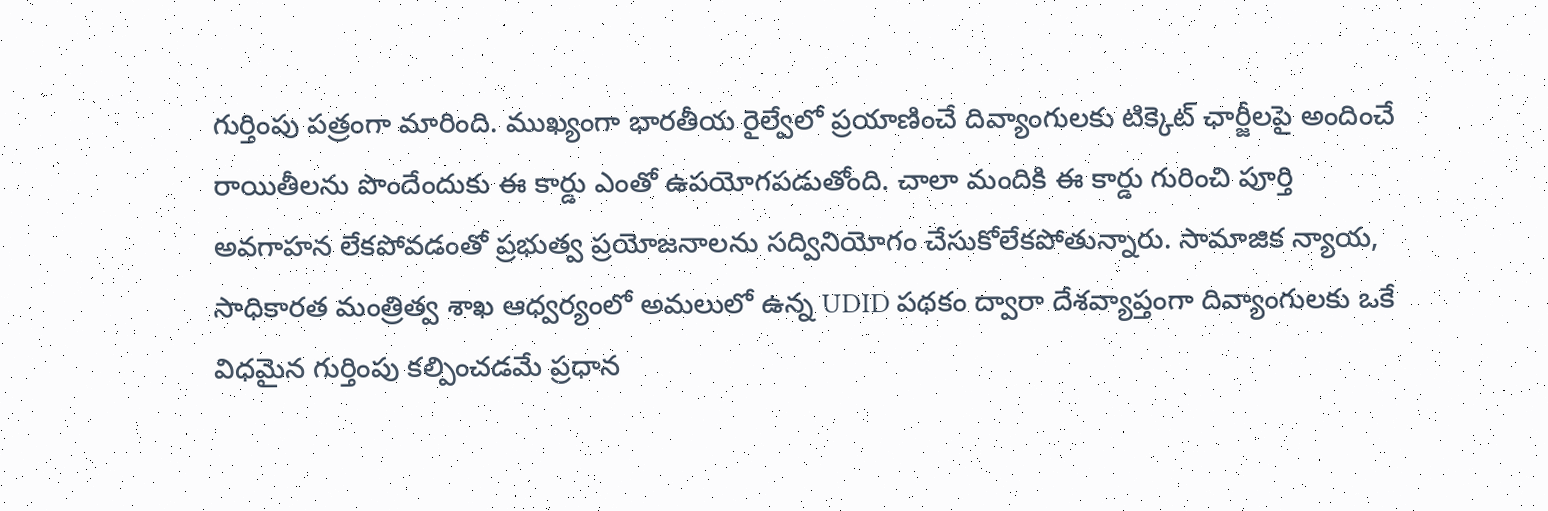గుర్తింపు పత్రంగా మారింది. ముఖ్యంగా భారతీయ రైల్వేలో ప్రయాణించే దివ్యాంగులకు టిక్కెట్ ఛార్జీలపై అందించే రాయితీలను పొందేందుకు ఈ కార్డు ఎంతో ఉపయోగపడుతోంది. చాలా మందికి ఈ కార్డు గురించి పూర్తి అవగాహన లేకపోవడంతో ప్రభుత్వ ప్రయోజనాలను సద్వినియోగం చేసుకోలేకపోతున్నారు. సామాజిక న్యాయ, సాధికారత మంత్రిత్వ శాఖ ఆధ్వర్యంలో అమలులో ఉన్న UDID పథకం ద్వారా దేశవ్యాప్తంగా దివ్యాంగులకు ఒకే విధమైన గుర్తింపు కల్పించడమే ప్రధాన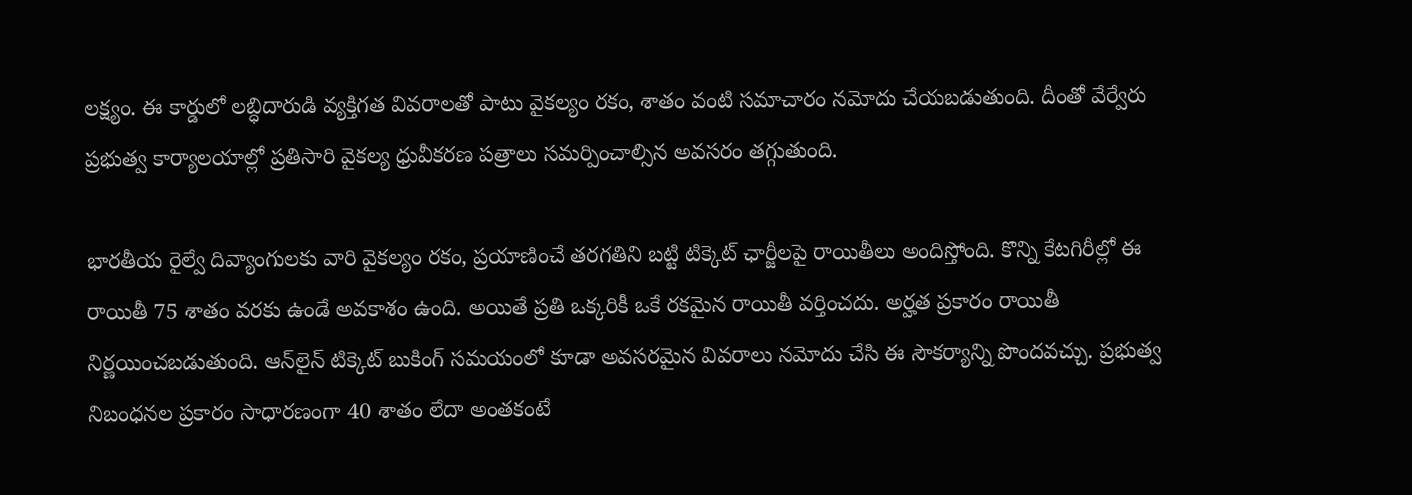లక్ష్యం. ఈ కార్డులో లబ్ధిదారుడి వ్యక్తిగత వివరాలతో పాటు వైకల్యం రకం, శాతం వంటి సమాచారం నమోదు చేయబడుతుంది. దీంతో వేర్వేరు ప్రభుత్వ కార్యాలయాల్లో ప్రతిసారి వైకల్య ధ్రువీకరణ పత్రాలు సమర్పించాల్సిన అవసరం తగ్గుతుంది.

భారతీయ రైల్వే దివ్యాంగులకు వారి వైకల్యం రకం, ప్రయాణించే తరగతిని బట్టి టిక్కెట్ ఛార్జీలపై రాయితీలు అందిస్తోంది. కొన్ని కేటగిరీల్లో ఈ రాయితీ 75 శాతం వరకు ఉండే అవకాశం ఉంది. అయితే ప్రతి ఒక్కరికీ ఒకే రకమైన రాయితీ వర్తించదు. అర్హత ప్రకారం రాయితీ నిర్ణయించబడుతుంది. ఆన్‌లైన్ టిక్కెట్ బుకింగ్ సమయంలో కూడా అవసరమైన వివరాలు నమోదు చేసి ఈ సౌకర్యాన్ని పొందవచ్చు. ప్రభుత్వ నిబంధనల ప్రకారం సాధారణంగా 40 శాతం లేదా అంతకంటే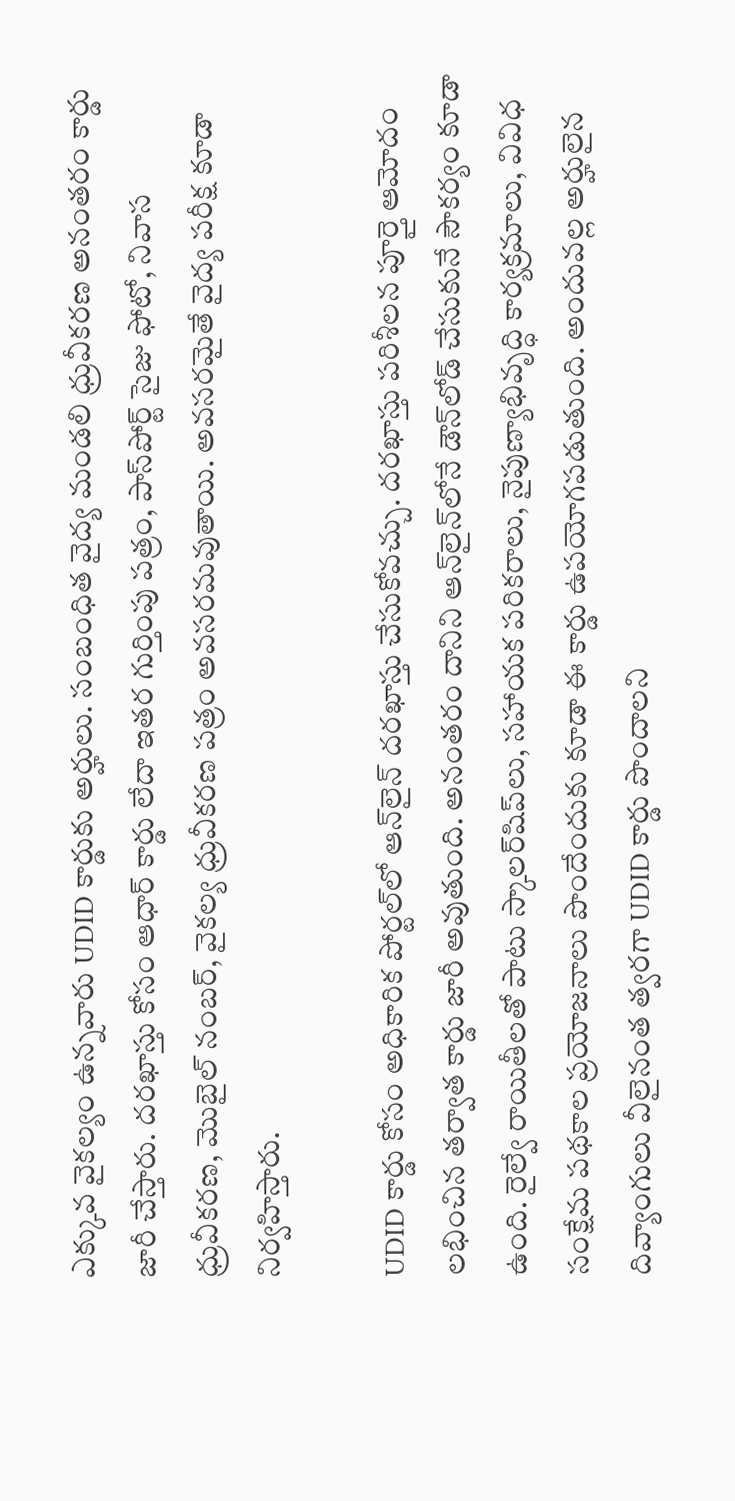ఎక్కువ వైకల్యం ఉన్నవారు UDID కార్డుకు అర్హులు. సంబంధిత వైద్య మండలి ధ్రువీకరణ అనంతరం కార్డు జారీ చేస్తారు. దరఖాస్తు కోసం ఆధార్ కార్డు లేదా ఇతర గుర్తింపు పత్రం, పాస్‌పోర్ట్ సైజు ఫోటో, నివాస ధ్రువీకరణ, మొబైల్ నంబర్, వైకల్య ధ్రువీకరణ పత్రం అవసరమవుతాయి. అవసరమైతే వైద్య పరీక్ష కూడా నిర్వహిస్తారు.

UDID కార్డు కోసం అధికారిక పోర్టల్‌లో ఆన్‌లైన్ దరఖాస్తు చేసుకోవచ్చు. దరఖాస్తు పరిశీలన పూర్తై ఆమోదం లభించిన తర్వాత కార్డు జారీ అవుతుంది. అనంతరం దానిని ఆన్‌లైన్‌లోనే డౌన్‌లోడ్ చేసుకునే సౌకర్యం కూడా ఉంది. రైల్వే రాయితీలతో పాటు స్కాలర్‌షిప్‌లు, సహాయక పరికరాలు, నైపుణ్యాభివృద్ధి కార్యక్రమాలు, వివిధ సంక్షేమ పథకాల ప్రయోజనాలు పొందేందుకు కూడా ఈ కార్డు ఉపయోగపడుతుంది. అందువల్ల అర్హులైన దివ్యాంగులు వీలైనంత త్వరగా UDID కార్డు పొందాలని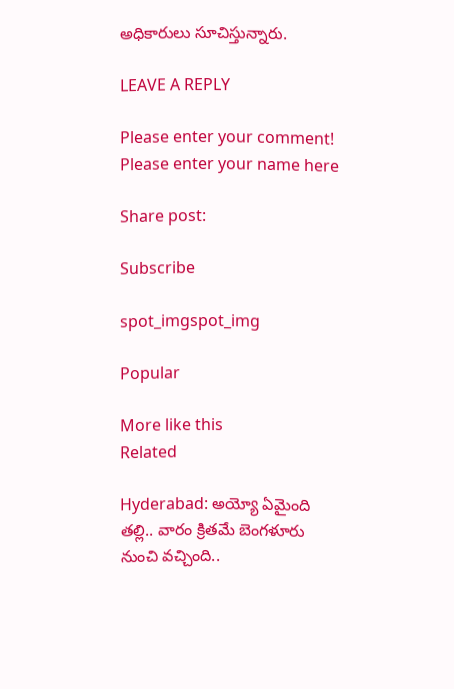అధికారులు సూచిస్తున్నారు.

LEAVE A REPLY

Please enter your comment!
Please enter your name here

Share post:

Subscribe

spot_imgspot_img

Popular

More like this
Related

Hyderabad: అయ్యో ఏమైంది తల్లి.. వారం క్రితమే బెంగళూరు నుంచి వచ్చింది..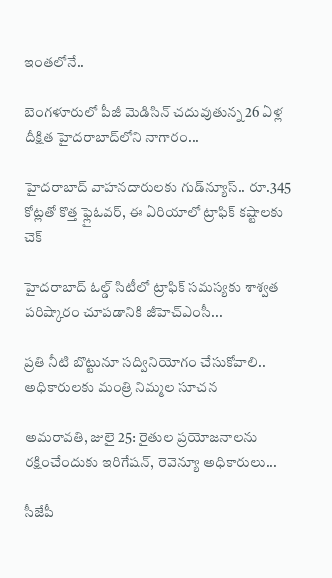ఇంతలోనే..

బెంగళూరులో పీజీ మెడిసిన్ చదువుతున్న 26 ఏళ్ల దీక్షిత హైదరాబాద్‌లోని నాగారం...

హైదరాబాద్ వాహనదారులకు గుడ్‌న్యూస్.. రూ.345 కోట్లతో కొత్త ఫ్లైఓవర్, ఈ ఏరియాలో ట్రాఫిక్ కష్టాలకు చెక్

హైదరాబాద్ ఓల్డ్ సిటీలో ట్రాఫిక్ సమస్యకు శాశ్వత పరిష్కారం చూపడానికి జీహెచ్‌ఎంసీ...

ప్రతి నీటి బొట్టునూ స‌ద్వినియోగం చేసుకోవాలి.. అధికారులకు మంత్రి నిమ్మల సూచన

అమరావతి, జులై 25: రైతుల‌ ప్రయోజనాలను ర‌క్షించేందుకు ఇరిగేష‌న్, రెవెన్యూ అధికారులు...

సీజేపీ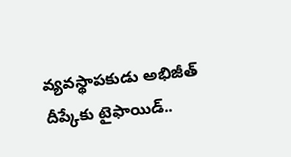వ్యవస్థాపకుడు అభిజీత్ దీప్కేకు టైఫాయిడ్..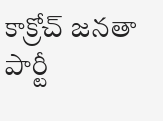కాక్రోచ్ జనతా పార్టీ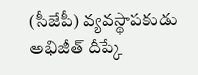(సీజేపీ) వ్యవస్థాపకుడు అభిజీత్ దీప్కే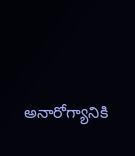అనారోగ్యానికి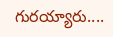గురయ్యారు....